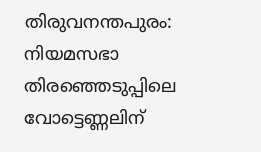തിരുവനന്തപുരം: നിയമസഭാ തിരഞ്ഞെടുപ്പിലെ വോട്ടെണ്ണലിന്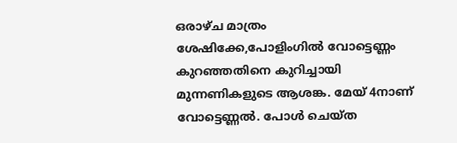ഒരാഴ്ച മാത്രം ശേഷിക്കേ,പോളിംഗിൽ വോട്ടെണ്ണം കുറഞ്ഞതിനെ കുറിച്ചായി മുന്നണികളുടെ ആശങ്ക. മേയ് 4നാണ് വോട്ടെണ്ണൽ. പോൾ ചെയ്ത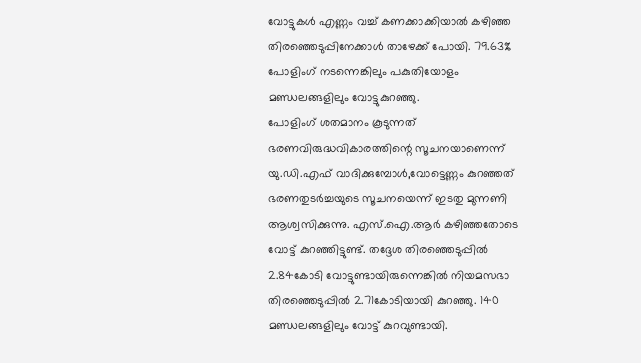വോട്ടുകൾ എണ്ണം വച്ച് കണക്കാക്കിയാൽ കഴിഞ്ഞ തിരഞ്ഞെടുപ്പിനേക്കാൾ താഴേക്ക് പോയി. 79.63% പോളിംഗ് നടന്നെങ്കിലും പകുതിയോളം മണ്ഡലങ്ങളിലും വോട്ടുകുറഞ്ഞു.
പോളിംഗ് ശതമാനം കൂടുന്നത് ഭരണവിരുദ്ധവികാരത്തിന്റെ സൂചനയാണെന്ന് യു.ഡി.എഫ് വാദിക്കുമ്പോൾ,വോട്ടെണ്ണം കുറഞ്ഞത് ഭരണതുടർച്ചയുടെ സൂചനയെന്ന് ഇടതു മുന്നണി ആശ്വസിക്കുന്നു. എസ്.ഐ.ആർ കഴിഞ്ഞതോടെ വോട്ട് കുറഞ്ഞിട്ടുണ്ട്. തദ്ദേശ തിരഞ്ഞെടുപ്പിൽ 2.84കോടി വോട്ടുണ്ടായിരുന്നെങ്കിൽ നിയമസഭാ തിരഞ്ഞെടുപ്പിൽ 2.71കോടിയായി കുറഞ്ഞു. 140 മണ്ഡലങ്ങളിലും വോട്ട് കുറവുണ്ടായി.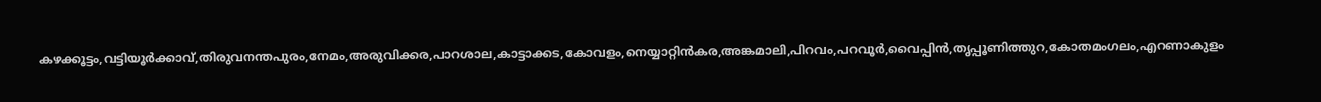കഴക്കൂട്ടം,വട്ടിയൂർക്കാവ്,തിരുവനന്തപുരം,നേമം,അരുവിക്കര,പാറശാല,കാട്ടാക്കട,കോവളം,നെയ്യാറ്റിൻകര,അങ്കമാലി,പിറവം,പറവൂർ,വൈപ്പിൻ,തൃപ്പൂണിത്തുറ,കോതമംഗലം,എറണാകുളം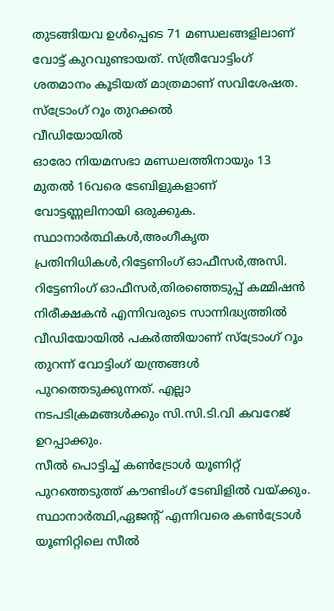തുടങ്ങിയവ ഉൾപ്പെടെ 71 മണ്ഡലങ്ങളിലാണ് വോട്ട് കുറവുണ്ടായത്. സ്ത്രീവോട്ടിംഗ് ശതമാനം കൂടിയത് മാത്രമാണ് സവിശേഷത.
സ്ട്രോംഗ് റൂം തുറക്കൽ
വീഡിയോയിൽ
ഓരോ നിയമസഭാ മണ്ഡലത്തിനായും 13 മുതൽ 16വരെ ടേബിളുകളാണ് വോട്ടണ്ണലിനായി ഒരുക്കുക. സ്ഥാനാർത്ഥികൾ,അംഗീകൃത പ്രതിനിധികൾ,റിട്ടേണിംഗ് ഓഫീസർ,അസി. റിട്ടേണിംഗ് ഓഫീസർ,തിരഞ്ഞെടുപ്പ് കമ്മിഷൻ നിരീക്ഷകൻ എന്നിവരുടെ സാന്നിദ്ധ്യത്തിൽ വീഡിയോയിൽ പകർത്തിയാണ് സ്ട്രോംഗ് റൂം തുറന്ന് വോട്ടിംഗ് യന്ത്രങ്ങൾ പുറത്തെടുക്കുന്നത്. എല്ലാ നടപടിക്രമങ്ങൾക്കും സി.സി.ടി.വി കവറേജ് ഉറപ്പാക്കും.
സീൽ പൊട്ടിച്ച് കൺട്രോൾ യൂണിറ്റ് പുറത്തെടുത്ത് കൗണ്ടിംഗ് ടേബിളിൽ വയ്ക്കും. സ്ഥാനാർത്ഥി,ഏജന്റ് എന്നിവരെ കൺട്രോൾ യൂണിറ്റിലെ സീൽ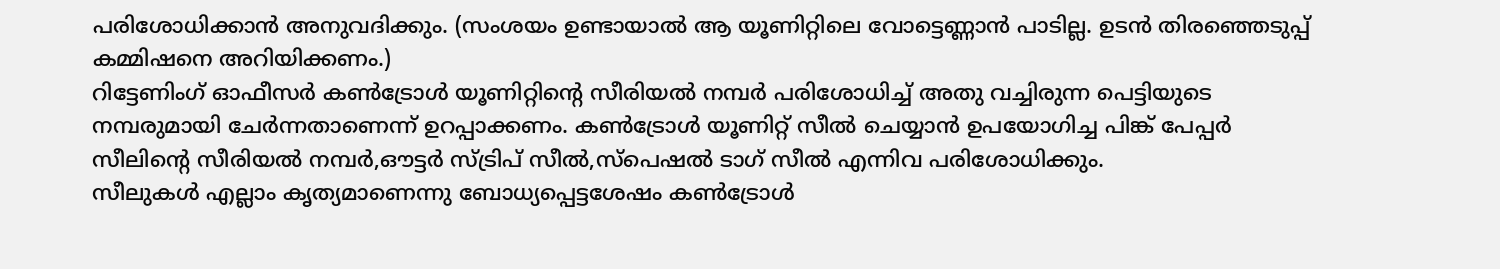പരിശോധിക്കാൻ അനുവദിക്കും. (സംശയം ഉണ്ടായാൽ ആ യൂണിറ്റിലെ വോട്ടെണ്ണാൻ പാടില്ല. ഉടൻ തിരഞ്ഞെടുപ്പ് കമ്മിഷനെ അറിയിക്കണം.)
റിട്ടേണിംഗ് ഓഫീസർ കൺട്രോൾ യൂണിറ്റിന്റെ സീരിയൽ നമ്പർ പരിശോധിച്ച് അതു വച്ചിരുന്ന പെട്ടിയുടെ നമ്പരുമായി ചേർന്നതാണെന്ന് ഉറപ്പാക്കണം. കൺട്രോൾ യൂണിറ്റ് സീൽ ചെയ്യാൻ ഉപയോഗിച്ച പിങ്ക് പേപ്പർ സീലിന്റെ സീരിയൽ നമ്പർ,ഔട്ടർ സ്ട്രിപ് സീൽ,സ്പെഷൽ ടാഗ് സീൽ എന്നിവ പരിശോധിക്കും.
സീലുകൾ എല്ലാം കൃത്യമാണെന്നു ബോധ്യപ്പെട്ടശേഷം കൺട്രോൾ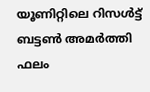യൂണിറ്റിലെ റിസൾട്ട് ബട്ടൺ അമർത്തി ഫലം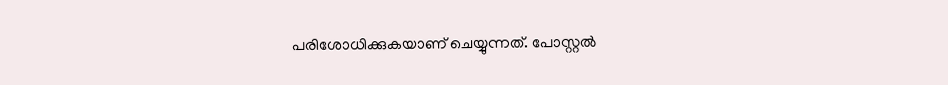പരിശോധിക്കുകയാണ് ചെയ്യുന്നത്. പോസ്റ്റൽ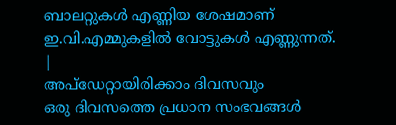ബാലറ്റുകൾ എണ്ണിയ ശേഷമാണ് ഇ.വി.എമ്മുകളിൽ വോട്ടുകൾ എണ്ണുന്നത്.
|
അപ്ഡേറ്റായിരിക്കാം ദിവസവും
ഒരു ദിവസത്തെ പ്രധാന സംഭവങ്ങൾ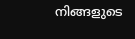നിങ്ങളുടെ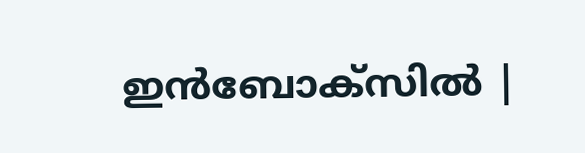ഇൻബോക്സിൽ |